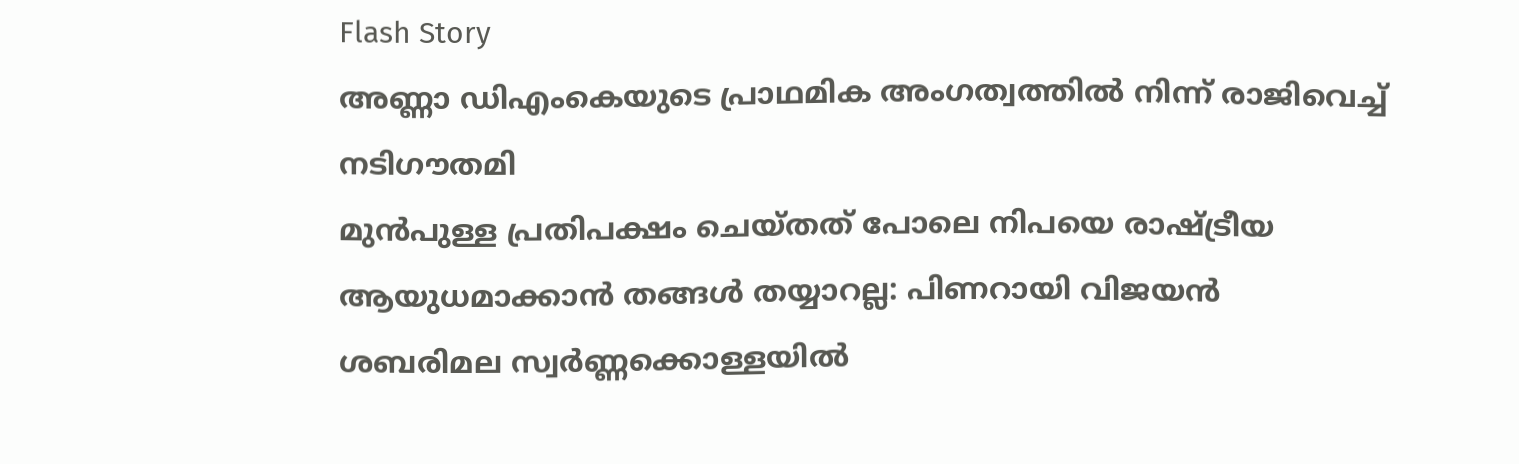Flash Story
അണ്ണാ ഡിഎംകെയുടെ പ്രാഥമിക അംഗത്വത്തില്‍ നിന്ന് രാജിവെച്ച് നടിഗൗതമി
മുന്‍പുള്ള പ്രതിപക്ഷം ചെയ്തത് പോലെ നിപയെ രാഷ്ട്രീയ ആയുധമാക്കാന്‍ തങ്ങള്‍ തയ്യാറല്ല: പിണറായി വിജയൻ
ശബരിമല സ്വർണ്ണക്കൊള്ളയിൽ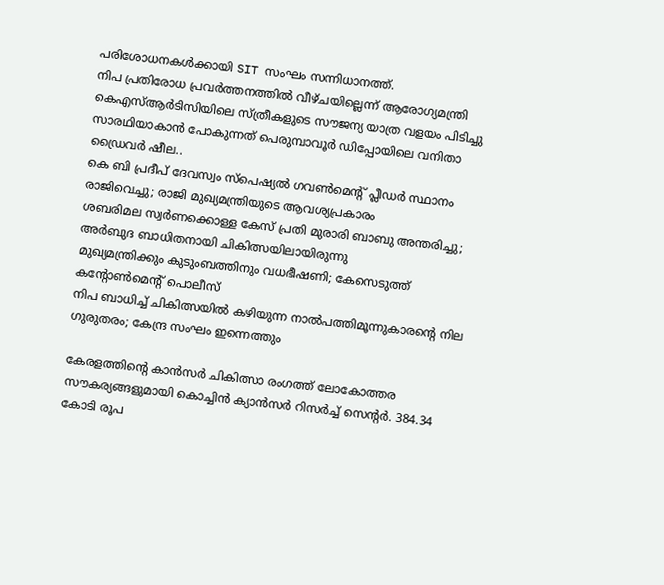പരിശോധനകൾക്കായി SIT സംഘം സന്നിധാനത്ത്.
നിപ പ്രതിരോധ പ്രവർത്തനത്തിൽ വീഴ്ചയില്ലെന്ന് ആരോഗ്യമന്ത്രി
കെഎസ്ആർടിസിയിലെ സ്ത്രീകളുടെ സൗജന്യ യാത്ര വളയം പിടിച്ചു സാരഥിയാകാൻ പോകുന്നത് പെരുമ്പാവൂർ ഡിപ്പോയിലെ വനിതാ ഡ്രൈവർ ഷീല..
കെ ബി പ്രദീപ് ദേവസ്വം സ്‌പെഷ്യല്‍ ഗവണ്‍മെന്റ് പ്ലീഡര്‍ സ്ഥാനം രാജിവെച്ചു; രാജി മുഖ്യമന്ത്രിയുടെ ആവശ്യപ്രകാരം
ശബരിമല സ്വര്‍ണക്കൊള്ള കേസ് പ്രതി മുരാരി ബാബു അന്തരിച്ചു; അര്‍ബുദ ബാധിതനായി ചികിത്സയിലായിരുന്നു
മുഖ്യമന്ത്രിക്കും കുടുംബത്തിനും വധഭീഷണി; കേസെടുത്ത് കന്റോണ്‍മെന്റ് പൊലീസ്
നിപ ബാധിച്ച് ചികിത്സയില്‍ കഴിയുന്ന നാല്‍പത്തിമൂന്നുകാരന്റെ നില ഗുരുതരം; കേന്ദ്ര സംഘം ഇന്നെത്തും

കേരളത്തിന്റെ കാന്‍സര്‍ ചികിത്സാ രംഗത്ത് ലോകോത്തര സൗകര്യങ്ങളുമായി കൊച്ചിന്‍ ക്യാന്‍സര്‍ റിസര്‍ച്ച് സെന്റര്‍. 384.34 കോടി രൂപ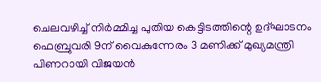ചെലവഴിച്ച് നിര്‍മ്മിച്ച പുതിയ കെട്ടിടത്തിന്റെ ഉദ്ഘാടനം ഫെബ്രുവരി 9ന് വൈകുന്നേരം 3 മണിക്ക് മുഖ്യമന്ത്രി പിണറായി വിജയന്‍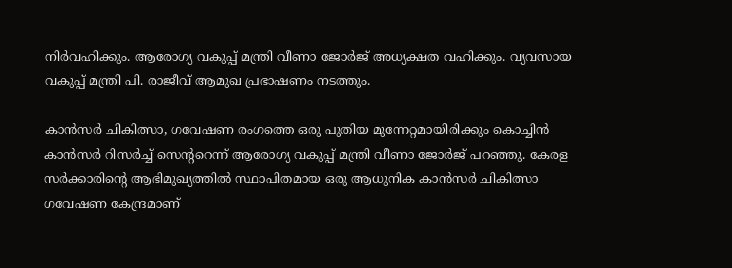നിര്‍വഹിക്കും. ആരോഗ്യ വകുപ്പ് മന്ത്രി വീണാ ജോര്‍ജ് അധ്യക്ഷത വഹിക്കും. വ്യവസായ വകുപ്പ് മന്ത്രി പി. രാജീവ് ആമുഖ പ്രഭാഷണം നടത്തും.

കാന്‍സര്‍ ചികിത്സാ, ഗവേഷണ രംഗത്തെ ഒരു പുതിയ മുന്നേറ്റമായിരിക്കും കൊച്ചിന്‍ കാന്‍സര്‍ റിസര്‍ച്ച് സെന്ററെന്ന് ആരോഗ്യ വകുപ്പ് മന്ത്രി വീണാ ജോര്‍ജ് പറഞ്ഞു. കേരള സര്‍ക്കാരിന്റെ ആഭിമുഖ്യത്തില്‍ സ്ഥാപിതമായ ഒരു ആധുനിക കാന്‍സര്‍ ചികിത്സാ ഗവേഷണ കേന്ദ്രമാണ്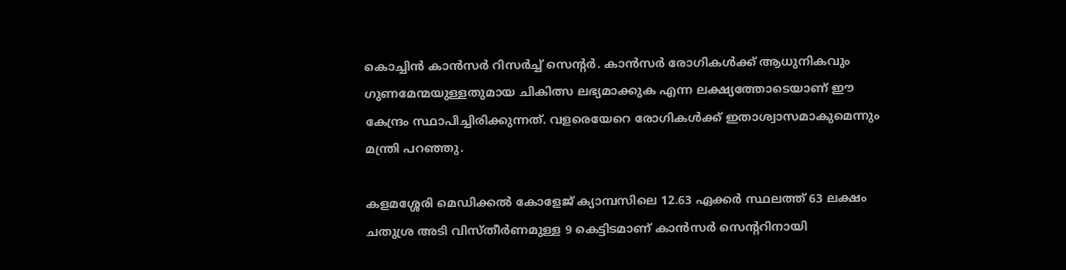കൊച്ചിന്‍ കാന്‍സര്‍ റിസര്‍ച്ച് സെന്റര്‍. കാന്‍സര്‍ രോഗികള്‍ക്ക് ആധുനികവും ഗുണമേന്മയുള്ളതുമായ ചികിത്സ ലഭ്യമാക്കുക എന്ന ലക്ഷ്യത്തോടെയാണ് ഈ കേന്ദ്രം സ്ഥാപിച്ചിരിക്കുന്നത്. വളരെയേറെ രോഗികള്‍ക്ക് ഇതാശ്വാസമാകുമെന്നും മന്ത്രി പറഞ്ഞു.

കളമശ്ശേരി മെഡിക്കല്‍ കോളേജ് ക്യാമ്പസിലെ 12.63 ഏക്കര്‍ സ്ഥലത്ത് 63 ലക്ഷം ചതുശ്ര അടി വിസ്തീര്‍ണമുള്ള 9 കെട്ടിടമാണ് കാന്‍സര്‍ സെന്ററിനായി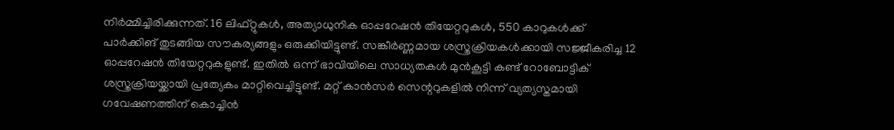നിര്‍മ്മിച്ചിരിക്കുന്നത്. 16 ലിഫ്റ്റുകള്‍, അത്യാധുനിക ഓപ്പറേഷന്‍ തിയേറ്ററുകള്‍, 550 കാറുകള്‍ക്ക് പാര്‍ക്കിങ് തുടങ്ങിയ സൗകര്യങ്ങളും ഒരുക്കിയിട്ടുണ്ട്. സങ്കീര്‍ണ്ണമായ ശസ്ത്രക്രിയകള്‍ക്കായി സജ്ജീകരിച്ച 12 ഓപ്പറേഷന്‍ തിയേറ്ററുകളുണ്ട്. ഇതില്‍ ഒന്ന് ഭാവിയിലെ സാധ്യതകള്‍ മുന്‍കൂട്ടി കണ്ട് റോബോട്ടിക് ശസ്ത്രക്രിയയ്ക്കായി പ്രത്യേകം മാറ്റിവെച്ചിട്ടുണ്ട്. മറ്റ് കാന്‍സര്‍ സെന്ററുകളില്‍ നിന്ന് വ്യത്യസ്തമായി ഗവേഷണത്തിന് കൊച്ചിന്‍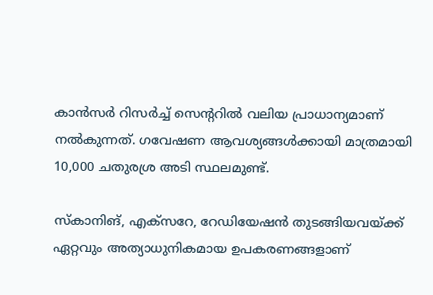കാന്‍സര്‍ റിസര്‍ച്ച് സെന്ററില്‍ വലിയ പ്രാധാന്യമാണ് നല്‍കുന്നത്. ഗവേഷണ ആവശ്യങ്ങള്‍ക്കായി മാത്രമായി 10,000 ചതുരശ്ര അടി സ്ഥലമുണ്ട്.

സ്‌കാനിങ്, എക്‌സറേ, റേഡിയേഷന്‍ തുടങ്ങിയവയ്ക്ക് ഏറ്റവും അത്യാധുനികമായ ഉപകരണങ്ങളാണ്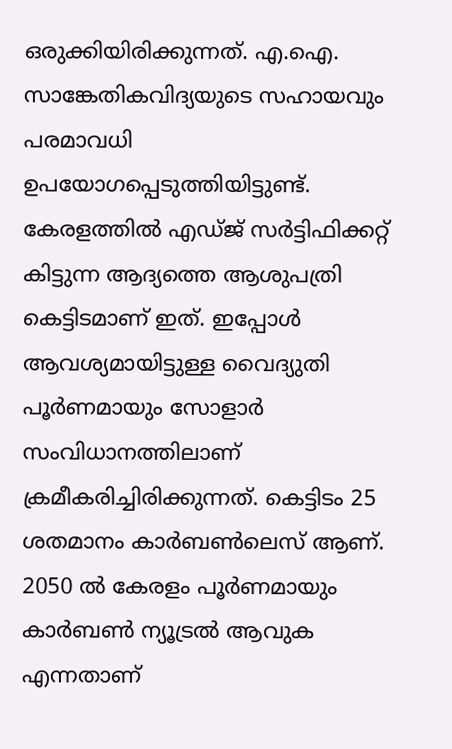ഒരുക്കിയിരിക്കുന്നത്. എ.ഐ. സാങ്കേതികവിദ്യയുടെ സഹായവും പരമാവധി ഉപയോഗപ്പെടുത്തിയിട്ടുണ്ട്. കേരളത്തില്‍ എഡ്ജ് സര്‍ട്ടിഫിക്കറ്റ് കിട്ടുന്ന ആദ്യത്തെ ആശുപത്രി കെട്ടിടമാണ് ഇത്. ഇപ്പോള്‍ ആവശ്യമായിട്ടുള്ള വൈദ്യുതി പൂര്‍ണമായും സോളാര്‍ സംവിധാനത്തിലാണ് ക്രമീകരിച്ചിരിക്കുന്നത്. കെട്ടിടം 25 ശതമാനം കാര്‍ബണ്‍ലെസ് ആണ്. 2050 ല്‍ കേരളം പൂര്‍ണമായും കാര്‍ബണ്‍ ന്യൂട്രല്‍ ആവുക എന്നതാണ്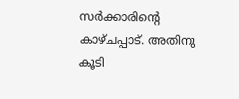സര്‍ക്കാരിന്റെ കാഴ്ചപ്പാട്. അതിനു കൂടി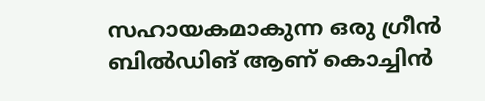സഹായകമാകുന്ന ഒരു ഗ്രീന്‍ ബില്‍ഡിങ് ആണ് കൊച്ചിന്‍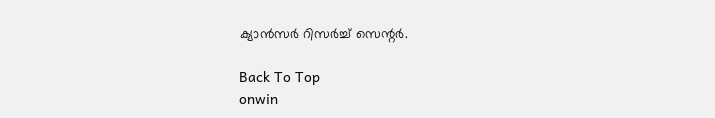ക്യാന്‍സര്‍ റിസര്‍ച്ച് സെന്റര്‍.

Back To Top
onwin